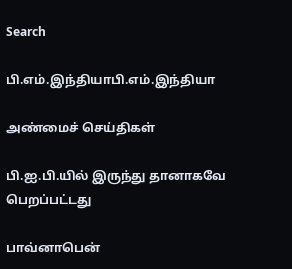Search

பி.எம்.இந்தியாபி.எம்.இந்தியா

அண்மைச் செய்திகள்

பி.ஐ.பி.யில் இருந்து தானாகவே பெறப்பட்டது

பாவ்னாபென்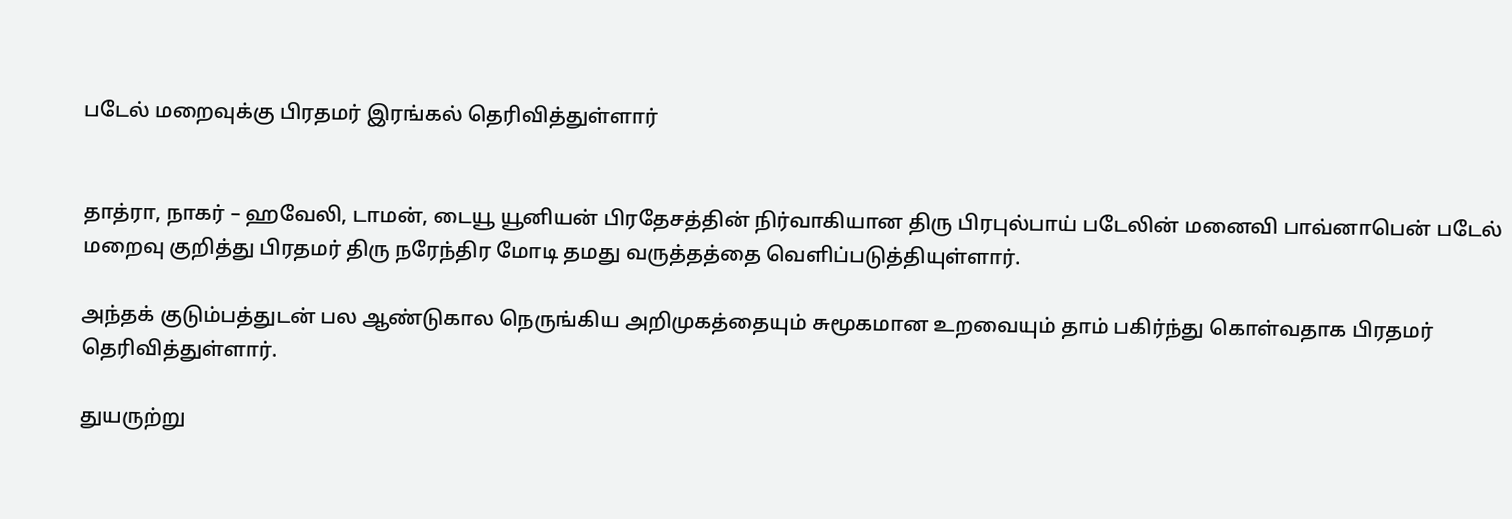படேல் மறைவுக்கு பிரதமர் இரங்கல் தெரிவித்துள்ளார்


தாத்ரா, நாகர் – ஹவேலி, டாமன், டையூ யூனியன் பிரதேசத்தின் நிர்வாகியான திரு பிரபுல்பாய் படேலின் மனைவி பாவ்னாபென் படேல் மறைவு குறித்து பிரதமர் திரு நரேந்திர மோடி தமது வருத்தத்தை வெளிப்படுத்தியுள்ளார்.

அந்தக் குடும்பத்துடன் பல ஆண்டுகால நெருங்கிய அறிமுகத்தையும் சுமூகமான உறவையும் தாம் பகிர்ந்து கொள்வதாக பிரதமர் தெரிவித்துள்ளார்.

துயருற்று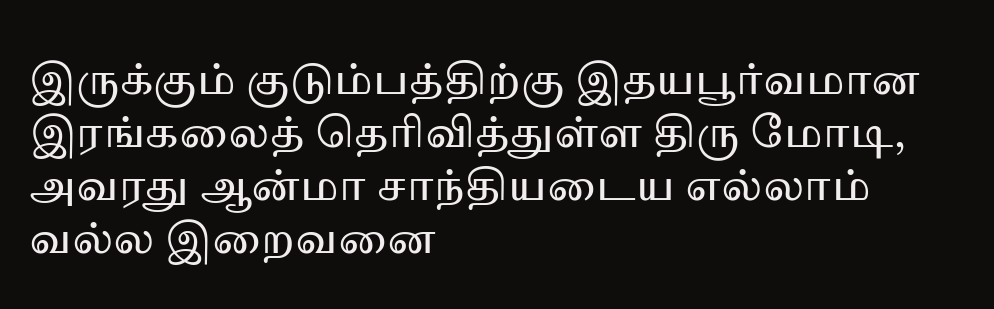இருக்கும் குடும்பத்திற்கு இதயபூர்வமான இரங்கலைத் தெரிவித்துள்ள திரு மோடி, அவரது ஆன்மா சாந்தியடைய எல்லாம் வல்ல இறைவனை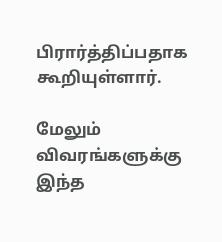பிரார்த்திப்பதாக  கூறியுள்ளார்.

மேலும் விவரங்களுக்கு இந்த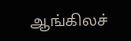ஆங்கிலச்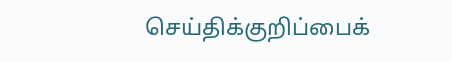செய்திக்குறிப்பைக்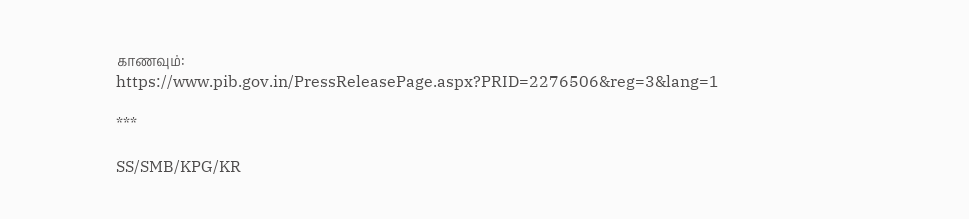காணவும்: https://www.pib.gov.in/PressReleasePage.aspx?PRID=2276506&reg=3&lang=1

***

SS/SMB/KPG/KR